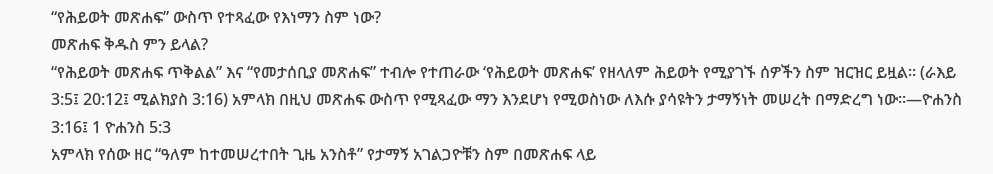“የሕይወት መጽሐፍ” ውስጥ የተጻፈው የእነማን ስም ነው?
መጽሐፍ ቅዱስ ምን ይላል?
“የሕይወት መጽሐፍ ጥቅልል” እና “የመታሰቢያ መጽሐፍ” ተብሎ የተጠራው ‘የሕይወት መጽሐፍ’ የዘላለም ሕይወት የሚያገኙ ሰዎችን ስም ዝርዝር ይዟል። (ራእይ 3:5፤ 20:12፤ ሚልክያስ 3:16) አምላክ በዚህ መጽሐፍ ውስጥ የሚጻፈው ማን እንደሆነ የሚወስነው ለእሱ ያሳዩትን ታማኝነት መሠረት በማድረግ ነው።—ዮሐንስ 3:16፤ 1 ዮሐንስ 5:3
አምላክ የሰው ዘር “ዓለም ከተመሠረተበት ጊዜ አንስቶ” የታማኝ አገልጋዮቹን ስም በመጽሐፍ ላይ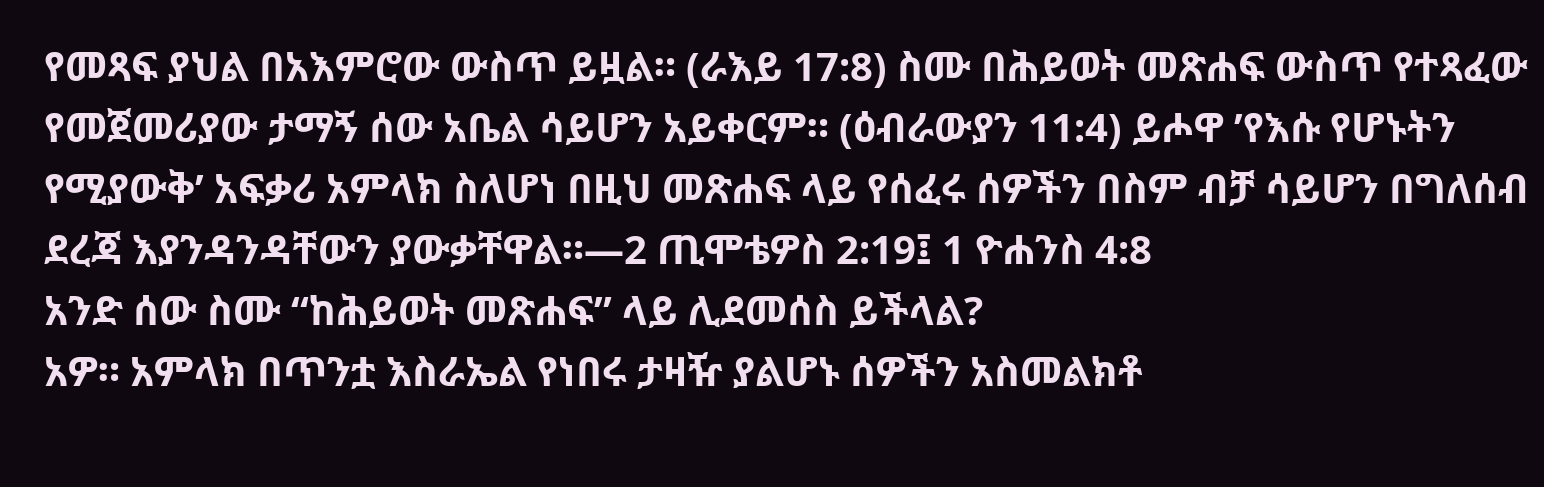የመጻፍ ያህል በአእምሮው ውስጥ ይዟል። (ራእይ 17:8) ስሙ በሕይወት መጽሐፍ ውስጥ የተጻፈው የመጀመሪያው ታማኝ ሰው አቤል ሳይሆን አይቀርም። (ዕብራውያን 11:4) ይሖዋ ’የእሱ የሆኑትን የሚያውቅ’ አፍቃሪ አምላክ ስለሆነ በዚህ መጽሐፍ ላይ የሰፈሩ ሰዎችን በስም ብቻ ሳይሆን በግለሰብ ደረጃ እያንዳንዳቸውን ያውቃቸዋል።—2 ጢሞቴዎስ 2:19፤ 1 ዮሐንስ 4:8
አንድ ሰው ስሙ “ከሕይወት መጽሐፍ” ላይ ሊደመሰስ ይችላል?
አዎ። አምላክ በጥንቷ እስራኤል የነበሩ ታዛዥ ያልሆኑ ሰዎችን አስመልክቶ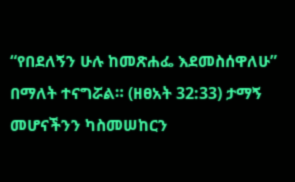“የበደለኝን ሁሉ ከመጽሐፌ እደመስሰዋለሁ” በማለት ተናግሯል። (ዘፀአት 32:33) ታማኝ መሆናችንን ካስመሠከርን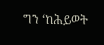ግን ‘ከሕይወት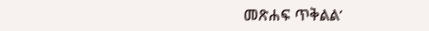መጽሐፍ ጥቅልል’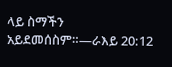ላይ ስማችን አይደመሰስም።—ራእይ 20:12